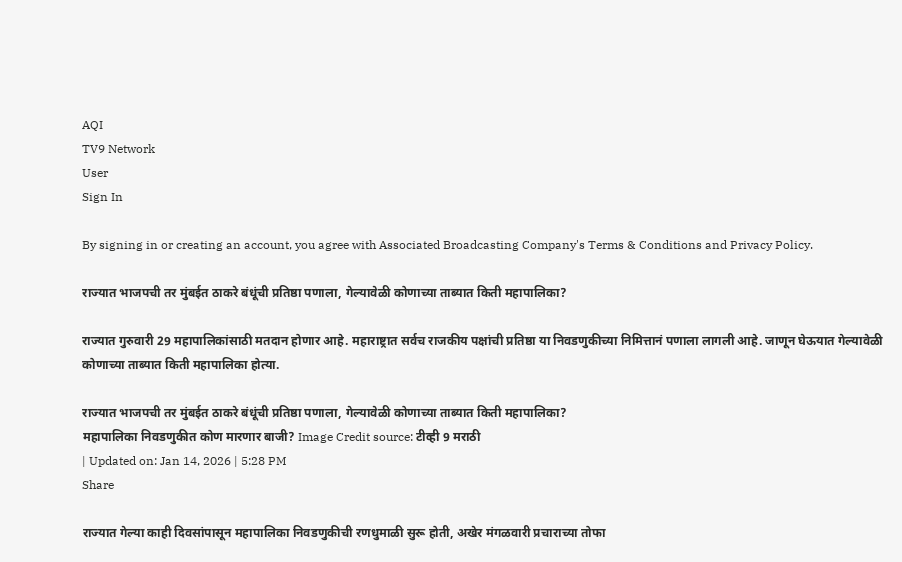AQI
TV9 Network
User
Sign In

By signing in or creating an account, you agree with Associated Broadcasting Company's Terms & Conditions and Privacy Policy.

राज्यात भाजपची तर मुंबईत ठाकरे बंधूंची प्रतिष्ठा पणाला, गेल्यावेळी कोणाच्या ताब्यात किती महापालिका?

राज्यात गुरुवारी 29 महापालिकांसाठी मतदान होणार आहे. महाराष्ट्रात सर्वच राजकीय पक्षांची प्रतिष्ठा या निवडणुकीच्या निमित्तानं पणाला लागली आहे. जाणून घेऊयात गेल्यावेळी कोणाच्या ताब्यात किती महापालिका होत्या.

राज्यात भाजपची तर मुंबईत ठाकरे बंधूंची प्रतिष्ठा पणाला, गेल्यावेळी कोणाच्या ताब्यात किती महापालिका?
महापालिका निवडणुकीत कोण मारणार बाजी? Image Credit source: टीव्ही 9 मराठी
| Updated on: Jan 14, 2026 | 5:28 PM
Share

राज्यात गेल्या काही दिवसांपासून महापालिका निवडणुकीची रणधुमाळी सुरू होती, अखेर मंगळवारी प्रचाराच्या तोफा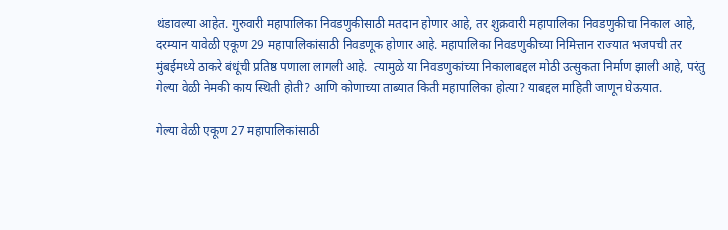थंडावल्या आहेत. गुरुवारी महापालिका निवडणुकीसाठी मतदान होणार आहे, तर शुक्रवारी महापालिका निवडणुकीचा निकाल आहे, दरम्यान यावेळी एकूण 29 महापालिकांसाठी निवडणूक होणार आहे. महापालिका निवडणुकीच्या निमित्तान राज्यात भजपची तर मुंबईमध्ये ठाकरे बंधूंची प्रतिष्ठ पणाला लागली आहे.  त्यामुळे या निवडणुकांच्या निकालाबद्दल मोठी उत्सुकता निर्माण झाली आहे, परंतु गेल्या वेळी नेमकी काय स्थिती होती? आणि कोणाच्या ताब्यात किती महापालिका होत्या? याबद्दल माहिती जाणून घेऊयात.

गेल्या वेळी एकूण 27 महापालिकांसाठी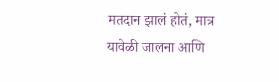मतदान झालं होतं, मात्र यावेळी जालना आणि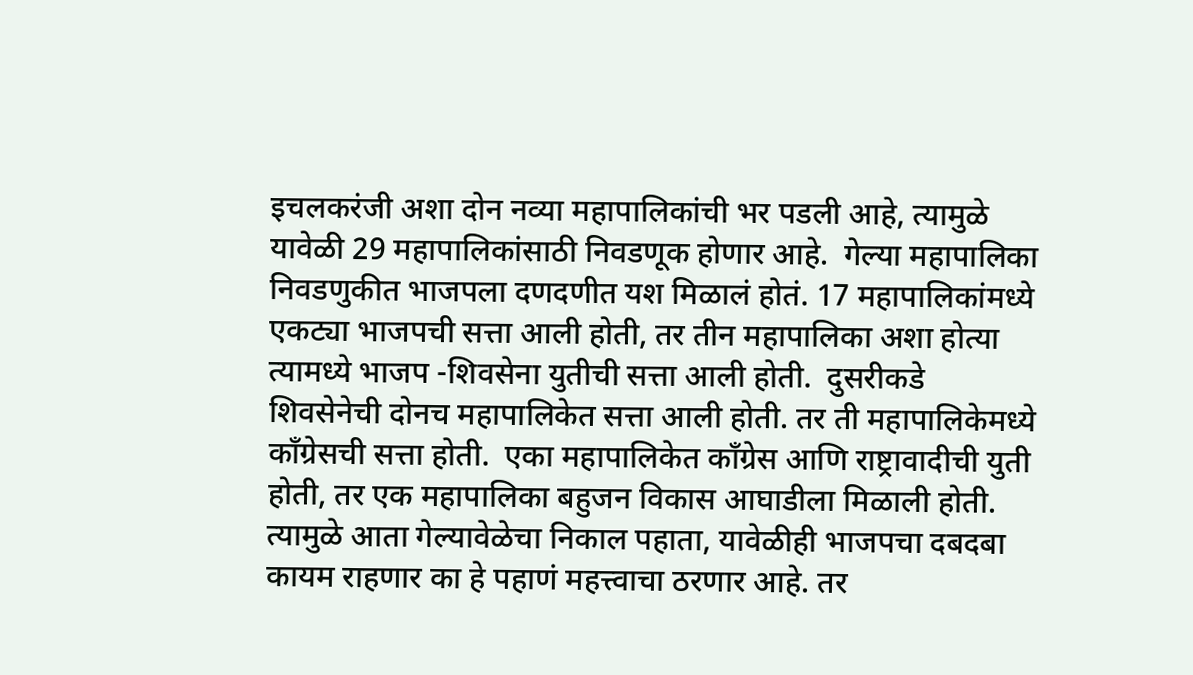इचलकरंजी अशा दोन नव्या महापालिकांची भर पडली आहे, त्यामुळे यावेळी 29 महापालिकांसाठी निवडणूक होणार आहे.  गेल्या महापालिका निवडणुकीत भाजपला दणदणीत यश मिळालं होतं. 17 महापालिकांमध्ये एकट्या भाजपची सत्ता आली होती, तर तीन महापालिका अशा होत्या त्यामध्ये भाजप -शिवसेना युतीची सत्ता आली होती.  दुसरीकडे शिवसेनेची दोनच महापालिकेत सत्ता आली होती. तर ती महापालिकेमध्ये काँग्रेसची सत्ता होती.  एका महापालिकेत काँग्रेस आणि राष्ट्रावादीची युती होती, तर एक महापालिका बहुजन विकास आघाडीला मिळाली होती. त्यामुळे आता गेल्यावेळेचा निकाल पहाता, यावेळीही भाजपचा दबदबा कायम राहणार का हे पहाणं महत्त्वाचा ठरणार आहे. तर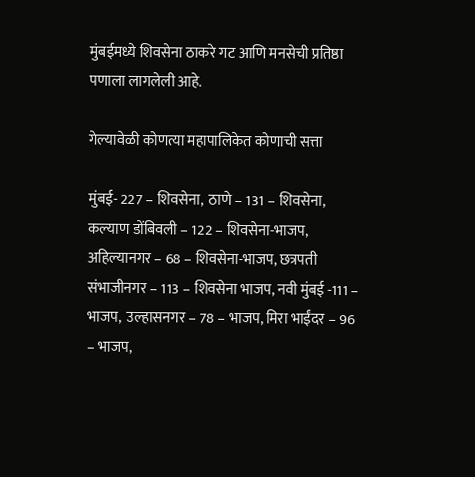मुंबईमध्ये शिवसेना ठाकरे गट आणि मनसेची प्रतिष्ठा पणाला लागलेली आहे.

गेल्यावेळी कोणत्या महापालिकेत कोणाची सत्ता

मुंबई- 227 – शिवसेना,  ठाणे – 131 – शिवसेना, कल्याण डोंबिवली – 122 – शिवसेना-भाजप, अहिल्यानगर – 68 – शिवसेना-भाजप, छत्रपती संभाजीनगर – 113 – शिवसेना भाजप, नवी मुंबई -111 – भाजप,  उल्हासनगर – 78 – भाजप, मिरा भाईंदर – 96 – भाजप,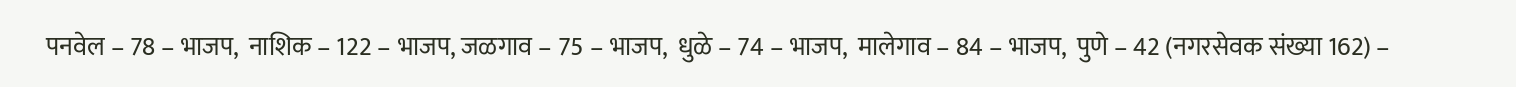पनवेल – 78 – भाजप,  नाशिक – 122 – भाजप, जळगाव – 75 – भाजप,  धुळे – 74 – भाजप,  मालेगाव – 84 – भाजप,  पुणे – 42 (नगरसेवक संख्या 162) –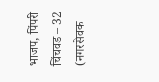भाजप, पिंपरी चिंचवड – 32 (नगरसेवक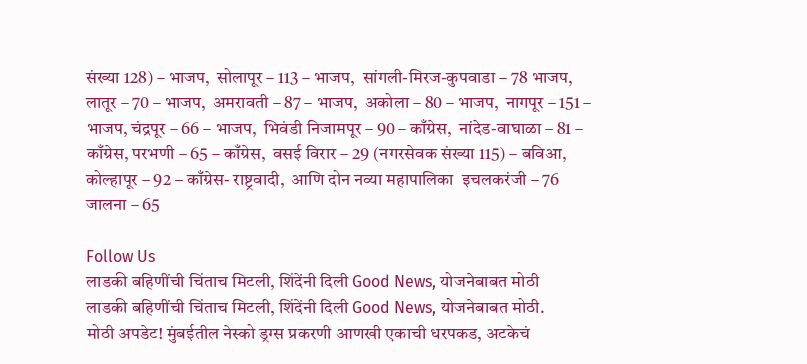संख्या 128) – भाजप,  सोलापूर – 113 – भाजप,  सांगली-मिरज-कुपवाडा – 78 भाजप,  लातूर – 70 – भाजप,  अमरावती – 87 – भाजप,  अकोला – 80 – भाजप,  नागपूर – 151 – भाजप, चंद्रपूर – 66 – भाजप,  भिवंडी निजामपूर – 90 – काँग्रेस,  नांदेड-वाघाळा – 81 – काँग्रेस, परभणी – 65 – काँग्रेस,  वसई विरार – 29 (नगरसेवक संख्या 115) – बविआ, कोल्हापूर – 92 – काँग्रेस- राष्ट्रवादी,  आणि दोन नव्या महापालिका  इचलकरंजी – 76 जालना – 65

Follow Us
लाडकी बहिणींची चिंताच मिटली, शिंदेंनी दिली Good News, योजनेबाबत मोठी
लाडकी बहिणींची चिंताच मिटली, शिंदेंनी दिली Good News, योजनेबाबत मोठी.
मोठी अपडेट! मुंबईतील नेस्को ड्रग्स प्रकरणी आणखी एकाची धरपकड, अटकेचं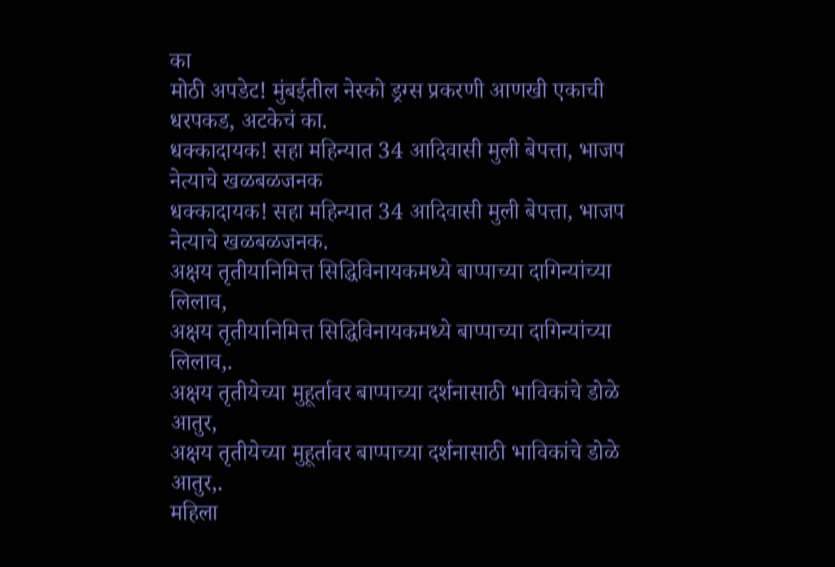का
मोठी अपडेट! मुंबईतील नेस्को ड्रग्स प्रकरणी आणखी एकाची धरपकड, अटकेचं का.
धक्कादायक! सहा महिन्यात 34 आदिवासी मुली बेपत्ता, भाजप नेत्याचे खळबळजनक
धक्कादायक! सहा महिन्यात 34 आदिवासी मुली बेपत्ता, भाजप नेत्याचे खळबळजनक.
अक्षय तृतीयानिमित्त सिद्धिविनायकमध्ये बाप्पाच्या दागिन्यांच्या लिलाव,
अक्षय तृतीयानिमित्त सिद्धिविनायकमध्ये बाप्पाच्या दागिन्यांच्या लिलाव,.
अक्षय तृतीयेच्या मुहूर्तावर बाप्पाच्या दर्शनासाठी भाविकांचे डोळे आतुर,
अक्षय तृतीयेच्या मुहूर्तावर बाप्पाच्या दर्शनासाठी भाविकांचे डोळे आतुर,.
महिला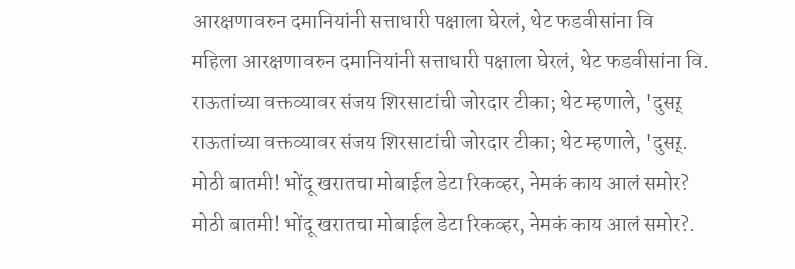आरक्षणावरुन दमानियांनी सत्ताधारी पक्षाला घेरलं, थेट फडवीसांना वि
महिला आरक्षणावरुन दमानियांनी सत्ताधारी पक्षाला घेरलं, थेट फडवीसांना वि.
राऊतांच्या वक्तव्यावर संजय शिरसाटांची जोरदार टीका; थेट म्हणाले, 'दुसऱ्
राऊतांच्या वक्तव्यावर संजय शिरसाटांची जोरदार टीका; थेट म्हणाले, 'दुसऱ्.
मोठी बातमी! भोंदू खरातचा मोबाईल डेटा रिकव्हर, नेमकं काय आलं समोर?
मोठी बातमी! भोंदू खरातचा मोबाईल डेटा रिकव्हर, नेमकं काय आलं समोर?.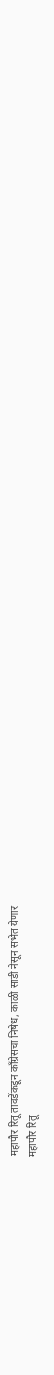महापौर रितू तावडेंकडून काँग्रेसचा निषेध, काळी साडी नेसून सभेत येणार
महापौर रितू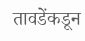तावडेंकडून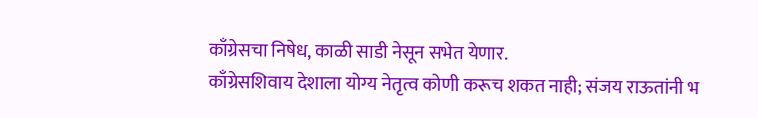काँग्रेसचा निषेध, काळी साडी नेसून सभेत येणार.
काँग्रेसशिवाय देशाला योग्य नेतृत्व कोणी करूच शकत नाही; संजय राऊतांनी भ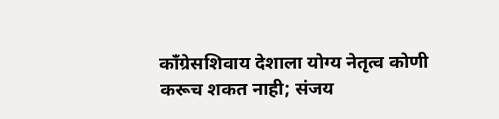काँग्रेसशिवाय देशाला योग्य नेतृत्व कोणी करूच शकत नाही; संजय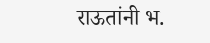राऊतांनी भ.